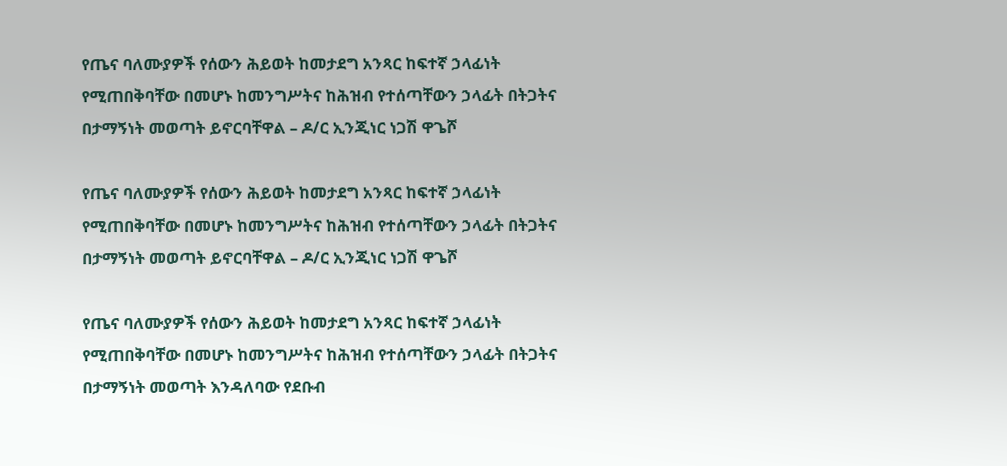የጤና ባለሙያዎች የሰውን ሕይወት ከመታደግ አንጻር ከፍተኛ ኃላፊነት የሚጠበቅባቸው በመሆኑ ከመንግሥትና ከሕዝብ የተሰጣቸውን ኃላፊት በትጋትና በታማኝነት መወጣት ይኖርባቸዋል – ዶ/ር ኢንጂነር ነጋሽ ዋጌሾ

የጤና ባለሙያዎች የሰውን ሕይወት ከመታደግ አንጻር ከፍተኛ ኃላፊነት የሚጠበቅባቸው በመሆኑ ከመንግሥትና ከሕዝብ የተሰጣቸውን ኃላፊት በትጋትና በታማኝነት መወጣት ይኖርባቸዋል – ዶ/ር ኢንጂነር ነጋሽ ዋጌሾ

የጤና ባለሙያዎች የሰውን ሕይወት ከመታደግ አንጻር ከፍተኛ ኃላፊነት የሚጠበቅባቸው በመሆኑ ከመንግሥትና ከሕዝብ የተሰጣቸውን ኃላፊት በትጋትና በታማኝነት መወጣት እንዳለባው የደቡብ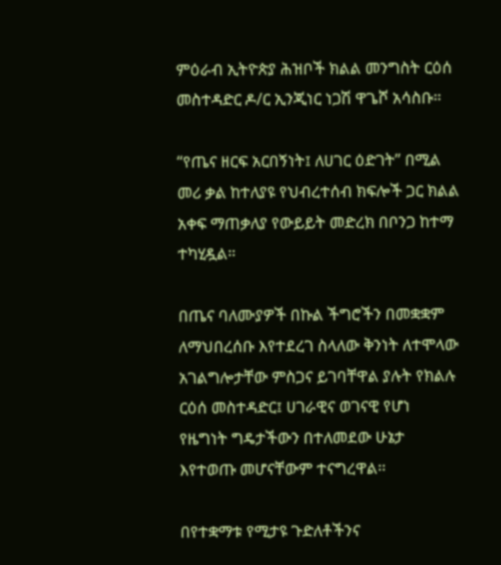ምዕራብ ኢትዮጵያ ሕዝቦች ክልል መንግስት ርዕሰ መስተዳድር ዶ/ር ኢንጂነር ነጋሽ ዋጌሾ አሳስቡ።

“የጤና ዘርፍ አርበኝነት፤ ለሀገር ዕድገት” በሚል መሪ ቃል ከተለያዩ የህብረተሰብ ክፍሎች ጋር ክልል አቀፍ ማጠቃለያ የውይይት መድረክ በቦንጋ ከተማ ተካሂዷል።

በጤና ባለሙያዎች በኩል ችግሮችን በመቋቋም ለማህበረሰቡ እየተደረገ ስላለው ቅንነት ለተሞላው አገልግሎታቸው ምስጋና ይገባቸዋል ያሉት የክልሉ ርዕሰ መስተዳድር፤ ሀገራዊና ወገናዊ የሆነ የዜግነት ግዴታችውን በተለመደው ሁኔታ እየተወጡ መሆናቸውም ተናግረዋል፡፡

በየተቋማቱ የሚታዩ ጉድለቶችንና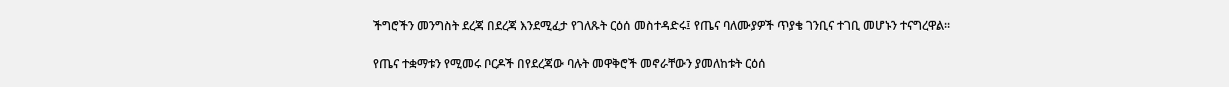ችግሮችን መንግስት ደረጃ በደረጃ እንደሚፈታ የገለጹት ርዕሰ መስተዳድሩ፤ የጤና ባለሙያዎች ጥያቄ ገንቢና ተገቢ መሆኑን ተናግረዋል።

የጤና ተቋማቱን የሚመሩ ቦርዶች በየደረጃው ባሉት መዋቅሮች መኖራቸውን ያመለከቱት ርዕሰ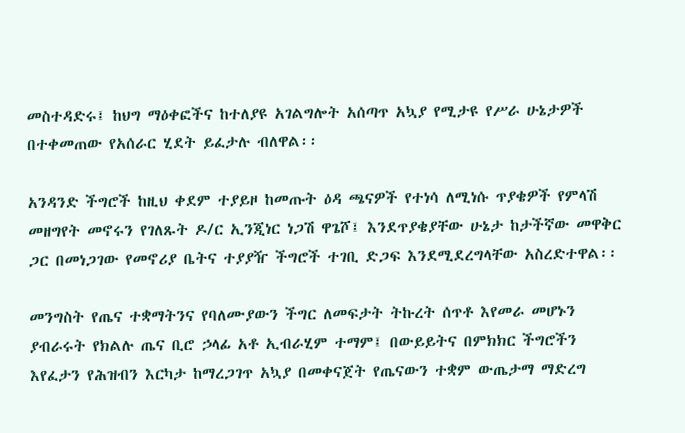መስተዳድሩ፤ ከህግ ማዕቀፎችና ከተለያዩ አገልግሎት አሰጣጥ አኳያ የሚታዩ የሥራ ሁኔታዎች በተቀመጠው የአሰራር ሂደት ይፈታሉ ብለዋል፡፡

አንዳንድ ችግሮች ከዚህ ቀደም ተያይዞ ከመጡት ዕዳ ጫናዎች የተነሳ ለሚነሱ ጥያቄዎች የምላሽ መዘግየት መኖሩን የገለጹት ዶ/ር ኢንጂነር ነጋሽ ዋጌሾ፤ እንደጥያቄያቸው ሁኔታ ከታችኛው መዋቅር ጋር በመነጋገው የመኖሪያ ቤትና ተያያዥ ችግሮች ተገቢ ድጋፍ እንደሚደረግላቸው አስረድተዋል፡፡

መንግስት የጤና ተቋማትንና የባለሙያውን ችግር ለመፍታት ትኩረት ሰጥቶ እየመራ መሆኑን ያብራሩት የክልሉ ጤና ቢሮ ኃላፊ አቶ ኢብራሂም ተማም፤ በውይይትና በምክክር ችግሮችን እየፈታን የሕዝብን እርካታ ከማረጋገጥ አኳያ በመቀናጀት የጤናውን ተቋም ውጤታማ ማድረግ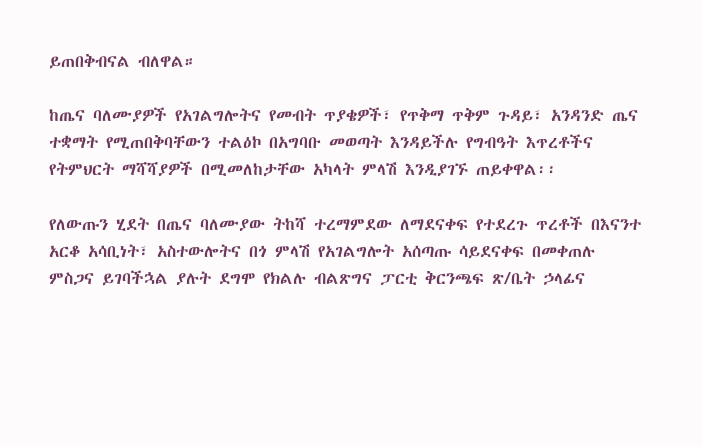ይጠበቅብናል ብለዋል።

ከጤና ባለሙያዎች የአገልግሎትና የመብት ጥያቄዎች፣ የጥቅማ ጥቅም ጉዳይ፣ አንዳንድ ጤና ተቋማት የሚጠበቅባቸውን ተልዕኮ በአግባቡ መወጣት እንዳይችሉ የግብዓት እጥረቶችና የትምህርት ማሻሻያዎች በሚመለከታቸው አካላት ምላሽ እንዲያገኙ ጠይቀዋል፡፡

የለውጡን ሂደት በጤና ባለሙያው ትከሻ ተረማምደው ለማደናቀፍ የተደረጉ ጥረቶች በእናንተ አርቆ አሳቢነት፣ አስተውሎትና በጎ ምላሽ የአገልግሎት አሰጣጡ ሳይደናቀፍ በመቀጠሉ ምስጋና ይገባችኋል ያሉት ደግሞ የክልሉ ብልጽግና ፓርቲ ቅርንጫፍ ጽ/ቤት ኃላፊና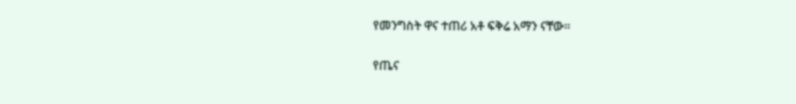የመንግስት ዋና ተጠሪ አቶ ፍቅሬ አማን ናቸው፡፡

የጤና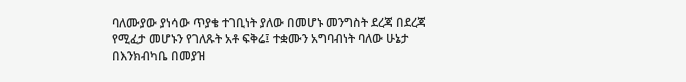ባለሙያው ያነሳው ጥያቄ ተገቢነት ያለው በመሆኑ መንግስት ደረጃ በደረጃ የሚፈታ መሆኑን የገለጹት አቶ ፍቅሬ፤ ተቋሙን አግባብነት ባለው ሁኔታ በእንክብካቤ በመያዝ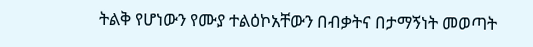ትልቅ የሆነውን የሙያ ተልዕኮአቸውን በብቃትና በታማኝነት መወጣት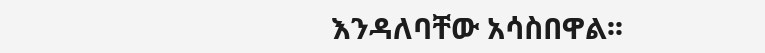እንዳለባቸው አሳስበዋል፡፡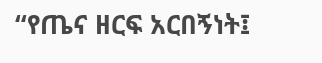“የጤና ዘርፍ አርበኝነት፤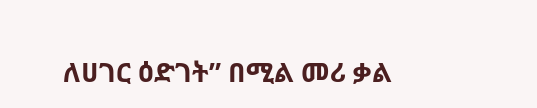ለሀገር ዕድገት” በሚል መሪ ቃል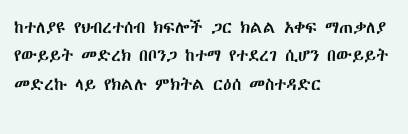ከተለያዩ የህብረተሰብ ክፍሎች ጋር ክልል አቀፍ ማጠቃለያ የውይይት መድረክ በቦንጋ ከተማ የተደረገ ሲሆን በውይይት መድረኩ ላይ የክልሉ ምክትል ርዕሰ መስተዳድር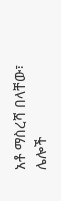አቶ ማስረሻ በላቸው፣ ሌሎች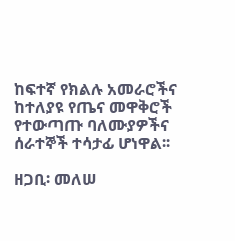ከፍተኛ የክልሉ አመራሮችና ከተለያዩ የጤና መዋቅሮች የተውጣጡ ባለሙያዎችና ሰራተኞች ተሳታፊ ሆነዋል፡፡

ዘጋቢ፡ መለሠ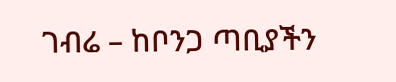ገብሬ – ከቦንጋ ጣቢያችን